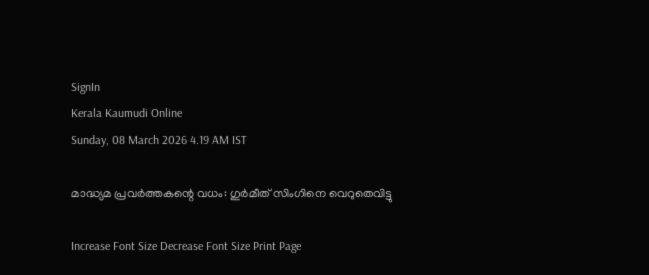SignIn
Kerala Kaumudi Online
Sunday, 08 March 2026 4.19 AM IST

മാദ്ധ്യമ പ്രവർത്തകന്റെ വധം: ഗുർമീത് സിംഗിനെ വെറുതെവിട്ടു

Increase Font Size Decrease Font Size Print Page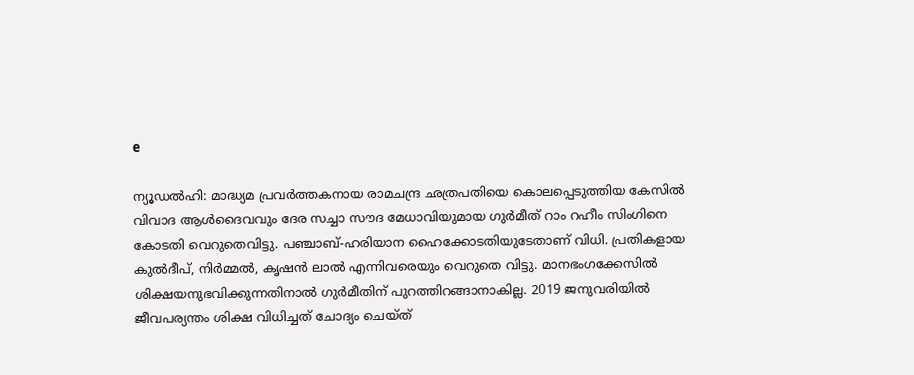e

ന്യൂഡൽഹി: മാദ്ധ്യമ പ്രവർത്തകനായ രാമചന്ദ്ര ഛത്രപതിയെ കൊലപ്പെടുത്തിയ കേസിൽ വിവാദ ആൾദൈവവും ദേര സച്ചാ സൗദ മേധാവിയുമായ ഗുർമീത് റാം റഹീം സിംഗിനെ കോടതി വെറുതെവിട്ടു. പഞ്ചാബ്-ഹരിയാന ഹൈക്കോടതിയുടേതാണ് വിധി. പ്രതികളായ കുൽദീപ്, നിർമ്മൽ, കൃഷൻ ലാൽ എന്നിവരെയും വെറുതെ വിട്ടു. മാനഭംഗക്കേസിൽ ശിക്ഷയനുഭവിക്കുന്നതിനാൽ ഗുർമീതിന് പുറത്തിറങ്ങാനാകില്ല. 2019 ജനുവരിയിൽ ജീവപര്യന്തം ശിക്ഷ വിധിച്ചത് ചോദ്യം ചെയ്‌ത്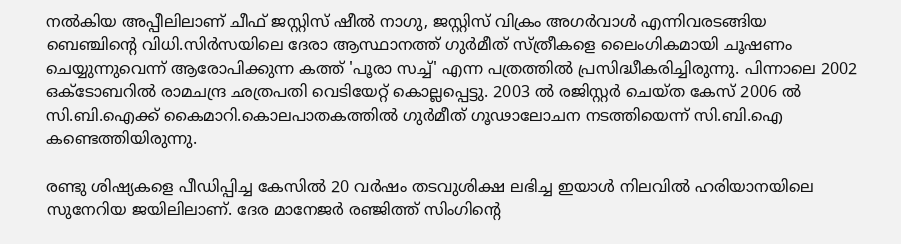നൽകിയ അപ്പീലിലാണ് ചീഫ് ജസ്റ്റിസ് ഷീൽ നാഗു, ജസ്റ്റിസ് വിക്രം അഗർവാൾ എന്നിവരടങ്ങിയ ബെഞ്ചിന്റെ വിധി.സിർസയിലെ ദേരാ ആസ്ഥാനത്ത് ഗുർമീത് സ്ത്രീകളെ ലൈംഗികമായി ചൂഷണം ചെയ്യുന്നുവെന്ന് ആരോപിക്കുന്ന കത്ത് 'പൂരാ സച്ച്' എന്ന പത്രത്തിൽ പ്രസിദ്ധീകരിച്ചിരുന്നു. പിന്നാലെ 2002 ഒക്‌ടോബറിൽ രാമചന്ദ്ര ഛത്രപതി വെടിയേറ്റ് കൊല്ലപ്പെട്ടു. 2003 ൽ രജിസ്റ്റർ ചെയ്ത കേസ് 2006 ൽ സി.ബി.ഐക്ക് കൈമാറി.കൊലപാതകത്തിൽ ഗുർമീത് ഗൂഢാലോചന നടത്തിയെന്ന് സി.ബി.ഐ കണ്ടെത്തിയിരുന്നു.

രണ്ടു ശിഷ്യകളെ പീഡിപ്പിച്ച കേസിൽ 20 വർഷം തടവുശിക്ഷ ലഭിച്ച ഇയാൾ നിലവിൽ ഹരിയാനയിലെ സുനേറിയ ജയിലിലാണ്. ദേര മാനേജർ രഞ്ജിത്ത് സിംഗിന്റെ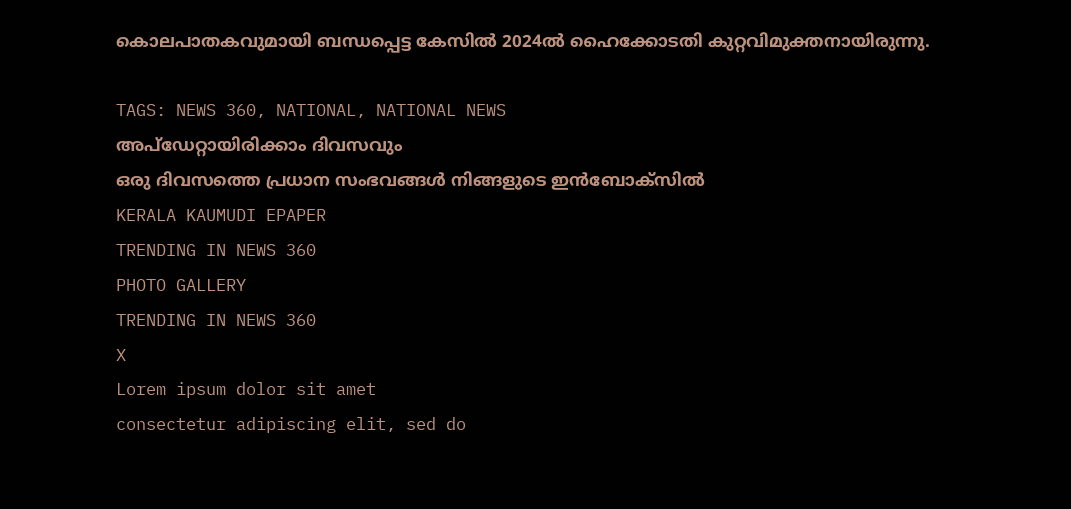കൊലപാതകവുമായി ബന്ധപ്പെട്ട കേസിൽ 2024ൽ ഹൈക്കോടതി കുറ്റവിമുക്തനായിരുന്നു.

TAGS: NEWS 360, NATIONAL, NATIONAL NEWS
അപ്ഡേറ്റായിരിക്കാം ദിവസവും
ഒരു ദിവസത്തെ പ്രധാന സംഭവങ്ങൾ നിങ്ങളുടെ ഇൻബോക്സിൽ
KERALA KAUMUDI EPAPER
TRENDING IN NEWS 360
PHOTO GALLERY
TRENDING IN NEWS 360
X
Lorem ipsum dolor sit amet
consectetur adipiscing elit, sed do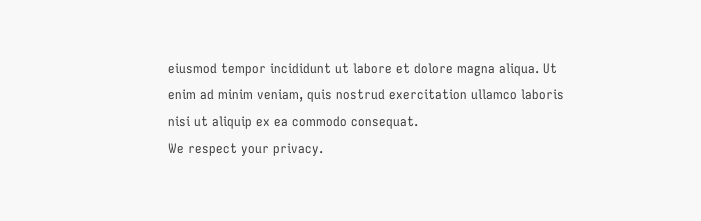eiusmod tempor incididunt ut labore et dolore magna aliqua. Ut enim ad minim veniam, quis nostrud exercitation ullamco laboris nisi ut aliquip ex ea commodo consequat.
We respect your privacy.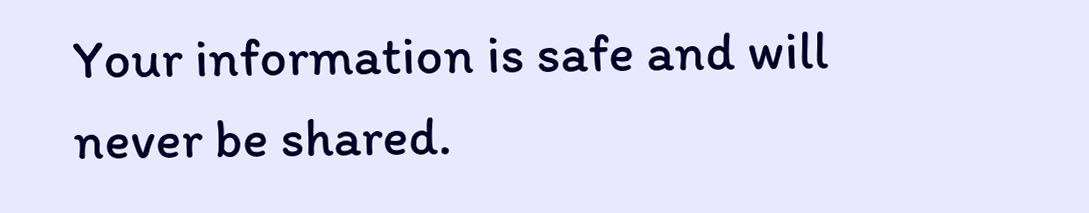Your information is safe and will never be shared.